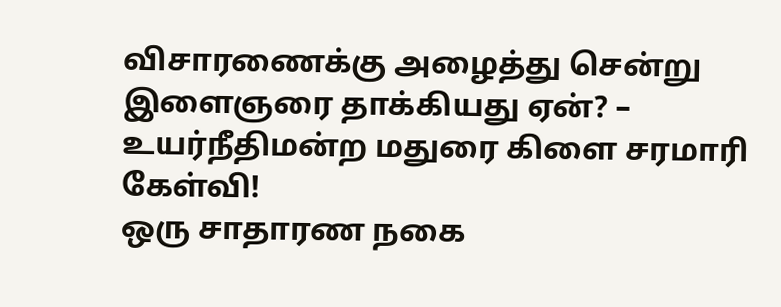விசாரணைக்கு அழைத்து சென்று இளைஞரை தாக்கியது ஏன்? – உயர்நீதிமன்ற மதுரை கிளை சரமாரி கேள்வி!
ஒரு சாதாரண நகை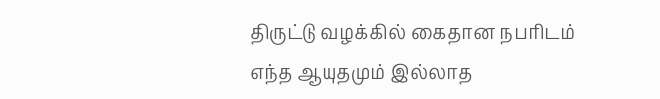திருட்டு வழக்கில் கைதான நபரிடம் எந்த ஆயுதமும் இல்லாத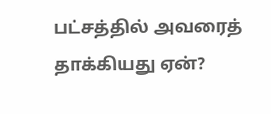பட்சத்தில் அவரைத் தாக்கியது ஏன்?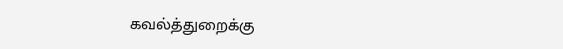கவல்த்துறைக்கு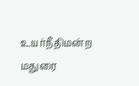உயர்நீதிமன்ற மதுரை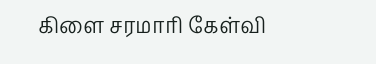கிளை சரமாரி கேள்வி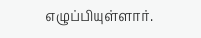எழுப்பியுள்ளார்.